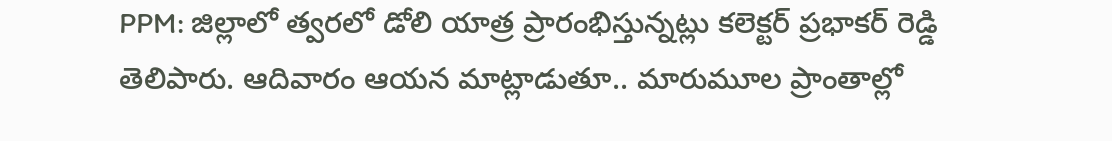PPM: జిల్లాలో త్వరలో డోలి యాత్ర ప్రారంభిస్తున్నట్లు కలెక్టర్ ప్రభాకర్ రెడ్డి తెలిపారు. ఆదివారం ఆయన మాట్లాడుతూ.. మారుమూల ప్రాంతాల్లో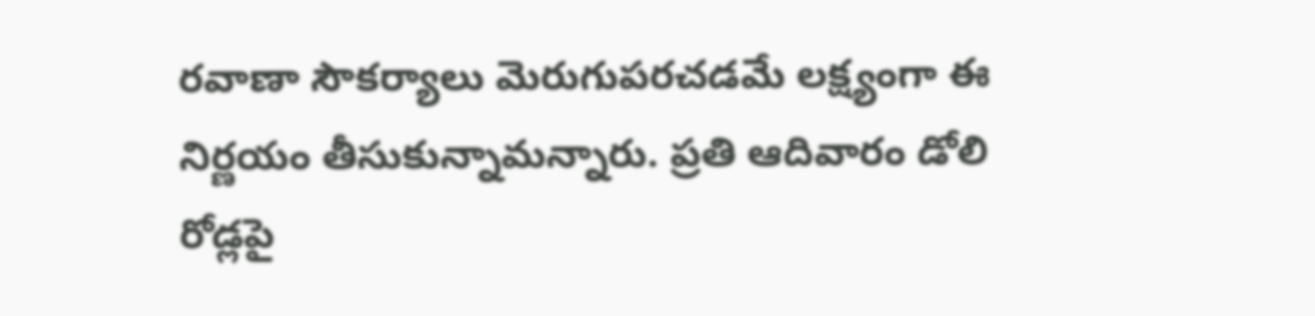రవాణా సౌకర్యాలు మెరుగుపరచడమే లక్ష్యంగా ఈ నిర్ణయం తీసుకున్నామన్నారు. ప్రతి ఆదివారం డోలి రోడ్లపై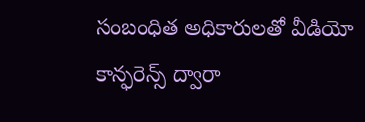సంబంధిత అధికారులతో వీడియో కాన్ఫరెన్స్ ద్వారా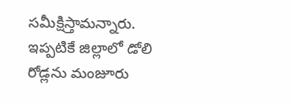సమీక్షిస్తామన్నారు. ఇప్పటికే జిల్లాలో డోలి రోడ్లను మంజూరు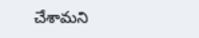చేశామని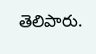తెలిపారు.